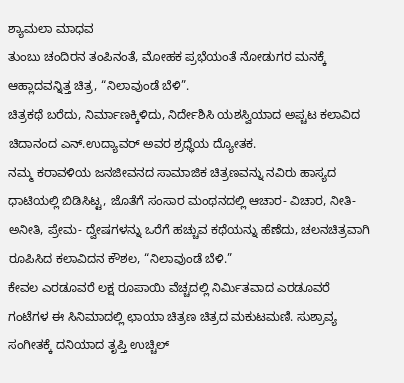ಶ್ಯಾಮಲಾ ಮಾಧವ
ತುಂಬು ಚಂದಿರನ ತಂಪಿನಂತೆ, ಮೋಹಕ ಪ್ರಭೆಯಂತೆ ನೋಡುಗರ ಮನಕ್ಕೆ ಆಹ್ಲಾದವನ್ನಿತ್ತ ಚಿತ್ರ, “ನಿಲಾವುಂಡೆ ಬೆಳಿ”.
ಚಿತ್ರಕಥೆ ಬರೆದು, ನಿರ್ಮಾಣಕ್ಕಿಳಿದು, ನಿರ್ದೇಶಿಸಿ ಯಶಸ್ವಿಯಾದ ಅಪ್ಚಟ ಕಲಾವಿದ ಚಿದಾನಂದ ಎನ್.ಉದ್ಯಾವರ್ ಅವರ ಶ್ರಧ್ಧೆಯ ದ್ಯೋತಕ.
ನಮ್ಮ ಕರಾವಳಿಯ ಜನಜೀವನದ ಸಾಮಾಜಿಕ ಚಿತ್ರಣವನ್ನು ನವಿರು ಹಾಸ್ಯದ ಧಾಟಿಯಲ್ಲಿ ಬಿಡಿಸಿಟ್ಟ, ಜೊತೆಗೆ ಸಂಸಾರ ಮಂಥನದಲ್ಲಿ ಆಚಾರ- ವಿಚಾರ, ನೀತಿ- ಅನೀತಿ, ಪ್ರೇಮ- ದ್ವೇಷಗಳನ್ನು ಒರೆಗೆ ಹಚ್ಚುವ ಕಥೆಯನ್ನು ಹೆಣೆದು, ಚಲನಚಿತ್ರವಾಗಿ ರೂಪಿಸಿದ ಕಲಾವಿದನ ಕೌಶಲ, “ನಿಲಾವುಂಡೆ ಬೆಳಿ.”
ಕೇವಲ ಎರಡೂವರೆ ಲಕ್ಷ ರೂಪಾಯಿ ವೆಚ್ಚದಲ್ಲಿ ನಿರ್ಮಿತವಾದ ಎರಡೂವರೆ ಗಂಟೆಗಳ ಈ ಸಿನಿಮಾದಲ್ಲಿ ಛಾಯಾ ಚಿತ್ರಣ ಚಿತ್ರದ ಮಕುಟಮಣಿ. ಸುಶ್ರಾವ್ಯ ಸಂಗೀತಕ್ಕೆ ದನಿಯಾದ ತೃಪ್ತಿ ಉಚ್ಚಿಲ್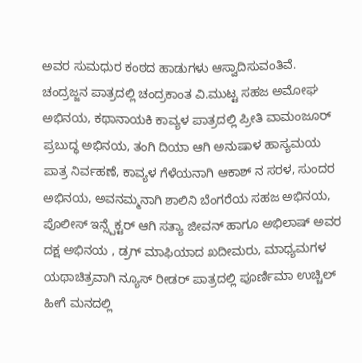ಅವರ ಸುಮಧುರ ಕಂಠದ ಹಾಡುಗಳು ಆಸ್ವಾದಿಸುವಂತಿವೆ.
ಚಂದ್ರಜ್ಜನ ಪಾತ್ರದಲ್ಲಿ ಚಂದ್ರಕಾಂತ ವಿ.ಮುಟ್ಟ ಸಹಜ ಅಮೋಘ ಅಭಿನಯ, ಕಥಾನಾಯಕಿ ಕಾವ್ಯಳ ಪಾತ್ರದಲ್ಲಿ ಪ್ರೀತಿ ವಾಮಂಜೂರ್ ಪ್ರಬುದ್ಧ ಅಭಿನಯ, ತಂಗಿ ದಿಯಾ ಆಗಿ ಅನುಷಾಳ ಹಾಸ್ಯಮಯ ಪಾತ್ರ ನಿರ್ವಹಣೆ, ಕಾವ್ಯಳ ಗೆಳೆಯನಾಗಿ ಆಕಾಶ್ ನ ಸರಳ, ಸುಂದರ ಅಭಿನಯ, ಅವನಮ್ಮನಾಗಿ ಶಾಲಿನಿ ಬೆಂಗರೆಯ ಸಹಜ ಅಭಿನಯ, ಪೊಲೀಸ್ ಇನ್ಸ್ಪೆಕ್ಟರ್ ಆಗಿ ಸತ್ಯಾ ಜೀವನ್ ಹಾಗೂ ಅಭಿಲಾಷ್ ಅವರ ದಕ್ಷ ಅಭಿನಯ , ಡ್ರಗ್ ಮಾಫಿಯಾದ ಖದೀಮರು, ಮಾಧ್ಯಮಗಳ ಯಥಾಚಿತ್ರವಾಗಿ ನ್ಯೂಸ್ ರೀಡರ್ ಪಾತ್ರದಲ್ಲಿ ಪೂರ್ಣಿಮಾ ಉಚ್ಚಿಲ್ ಹೀಗೆ ಮನದಲ್ಲಿ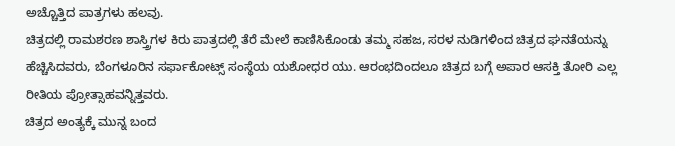ಅಚ್ಚೊತ್ತಿದ ಪಾತ್ರಗಳು ಹಲವು.
ಚಿತ್ರದಲ್ಲಿ ರಾಮಶರಣ ಶಾಸ್ತ್ರಿಗಳ ಕಿರು ಪಾತ್ರದಲ್ಲಿ ತೆರೆ ಮೇಲೆ ಕಾಣಿಸಿಕೊಂಡು ತಮ್ಮ ಸಹಜ, ಸರಳ ನುಡಿಗಳಿಂದ ಚಿತ್ರದ ಘನತೆಯನ್ನು ಹೆಚ್ಚಿಸಿದವರು, ಬೆಂಗಳೂರಿನ ಸರ್ಫಾಕೋಟ್ಸ್ ಸಂಸ್ಥೆಯ ಯಶೋಧರ ಯು. ಆರಂಭದಿಂದಲೂ ಚಿತ್ರದ ಬಗ್ಗೆ ಅಪಾರ ಆಸಕ್ತಿ ತೋರಿ ಎಲ್ಲ ರೀತಿಯ ಪ್ರೋತ್ಸಾಹವನ್ನಿತ್ತವರು.
ಚಿತ್ರದ ಅಂತ್ಯಕ್ಕೆ ಮುನ್ನ ಬಂದ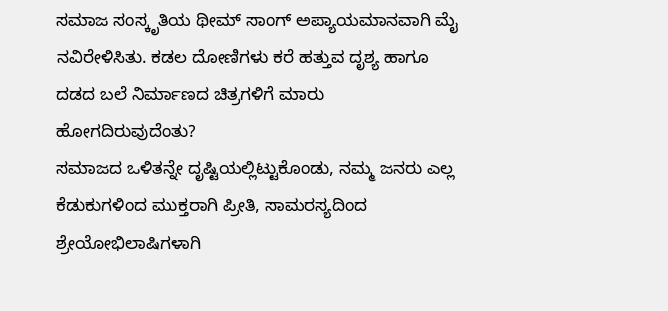ಸಮಾಜ ಸಂಸ್ಕೃತಿಯ ಥೀಮ್ ಸಾಂಗ್ ಅಪ್ಯಾಯಮಾನವಾಗಿ ಮೈ ನವಿರೇಳಿಸಿತು. ಕಡಲ ದೋಣಿಗಳು ಕರೆ ಹತ್ತುವ ದೃಶ್ಯ ಹಾಗೂ ದಡದ ಬಲೆ ನಿರ್ಮಾಣದ ಚಿತ್ರಗಳಿಗೆ ಮಾರು ಹೋಗದಿರುವುದೆಂತು?
ಸಮಾಜದ ಒಳಿತನ್ನೇ ದೃಷ್ಟಿಯಲ್ಲಿಟ್ಟುಕೊಂಡು, ನಮ್ಮ ಜನರು ಎಲ್ಲ ಕೆಡುಕುಗಳಿಂದ ಮುಕ್ತರಾಗಿ ಪ್ರೀತಿ, ಸಾಮರಸ್ಯದಿಂದ ಶ್ರೇಯೋಭಿಲಾಷಿಗಳಾಗಿ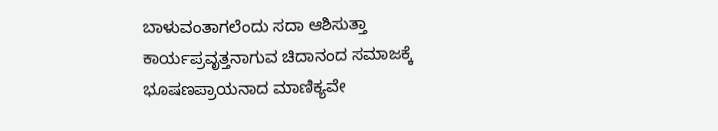ಬಾಳುವಂತಾಗಲೆಂದು ಸದಾ ಆಶಿಸುತ್ತಾ ಕಾರ್ಯಪ್ರವೃತ್ತನಾಗುವ ಚಿದಾನಂದ ಸಮಾಜಕ್ಕೆ ಭೂಷಣಪ್ರಾಯನಾದ ಮಾಣಿಕ್ಯವೇ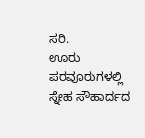ಸರಿ.
ಊರು ಪರವೂರುಗಳಲ್ಲಿ ಸ್ನೇಹ ಸೌಹಾರ್ದದ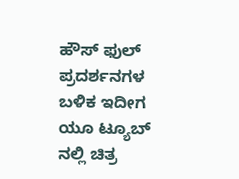ಹೌಸ್ ಫುಲ್ ಪ್ರದರ್ಶನಗಳ ಬಳಿಕ ಇದೀಗ ಯೂ ಟ್ಯೂಬ್ ನಲ್ಲಿ ಚಿತ್ರ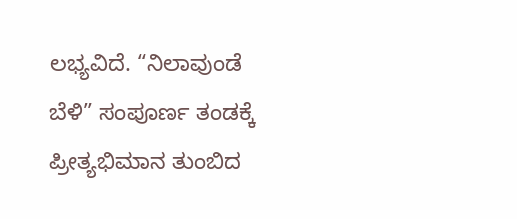ಲಭ್ಯವಿದೆ. “ನಿಲಾವುಂಡೆ ಬೆಳಿ” ಸಂಪೂರ್ಣ ತಂಡಕ್ಕೆ ಪ್ರೀತ್ಯಭಿಮಾನ ತುಂಬಿದ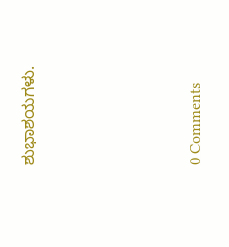ಶುಭಾಶಯಗಳು.







0 Comments